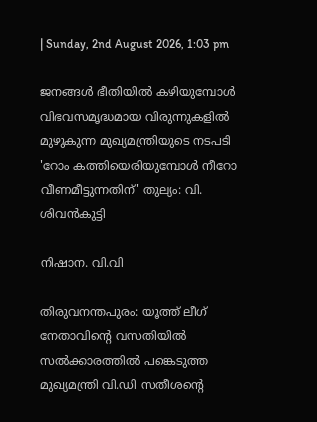| Sunday, 2nd August 2026, 1:03 pm

ജനങ്ങള്‍ ഭീതിയില്‍ കഴിയുമ്പോള്‍ വിഭവസമൃദ്ധമായ വിരുന്നുകളില്‍ മുഴുകുന്ന മുഖ്യമന്ത്രിയുടെ നടപടി 'റോം കത്തിയെരിയുമ്പോള്‍ നീറോ വീണമീട്ടുന്നതിന്' തുല്യം: വി. ശിവന്‍കുട്ടി

നിഷാന. വി.വി

തിരുവനന്തപുരം: യൂത്ത് ലീഗ് നേതാവിന്റെ വസതിയില്‍ സല്‍ക്കാരത്തില്‍ പങ്കെടുത്ത മുഖ്യമന്ത്രി വി.ഡി സതീശന്റെ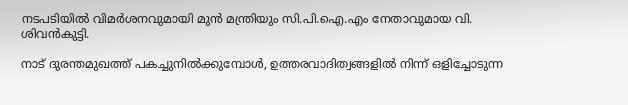നടപടിയില്‍ വിമര്‍ശനവുമായി മുന്‍ മന്ത്രിയും സി.പി.ഐ.എം നേതാവുമായ വി. ശിവന്‍കുട്ടി.

നാട് ദുരന്തമുഖത്ത് പകച്ചുനില്‍ക്കുമ്പോള്‍, ഉത്തരവാദിത്വങ്ങളില്‍ നിന്ന് ഒളിച്ചോടുന്ന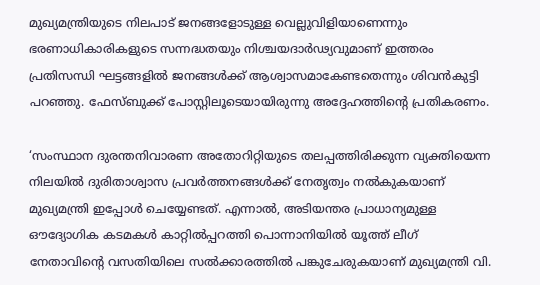മുഖ്യമന്ത്രിയുടെ നിലപാട് ജനങ്ങളോടുള്ള വെല്ലുവിളിയാണെന്നും ഭരണാധികാരികളുടെ സന്നദ്ധതയും നിശ്ചയദാര്‍ഢ്യവുമാണ് ഇത്തരം പ്രതിസന്ധി ഘട്ടങ്ങളില്‍ ജനങ്ങള്‍ക്ക് ആശ്വാസമാകേണ്ടതെന്നും ശിവന്‍കുട്ടി പറഞ്ഞു. ഫേസ്ബുക്ക് പോസ്റ്റിലൂടെയായിരുന്നു അദ്ദേഹത്തിന്റെ പ്രതികരണം.

‘സംസ്ഥാന ദുരന്തനിവാരണ അതോറിറ്റിയുടെ തലപ്പത്തിരിക്കുന്ന വ്യക്തിയെന്ന നിലയില്‍ ദുരിതാശ്വാസ പ്രവര്‍ത്തനങ്ങള്‍ക്ക് നേതൃത്വം നല്‍കുകയാണ് മുഖ്യമന്ത്രി ഇപ്പോള്‍ ചെയ്യേണ്ടത്. എന്നാല്‍, അടിയന്തര പ്രാധാന്യമുള്ള ഔദ്യോഗിക കടമകള്‍ കാറ്റില്‍പ്പറത്തി പൊന്നാനിയില്‍ യൂത്ത് ലീഗ് നേതാവിന്റെ വസതിയിലെ സല്‍ക്കാരത്തില്‍ പങ്കുചേരുകയാണ് മുഖ്യമന്ത്രി വി.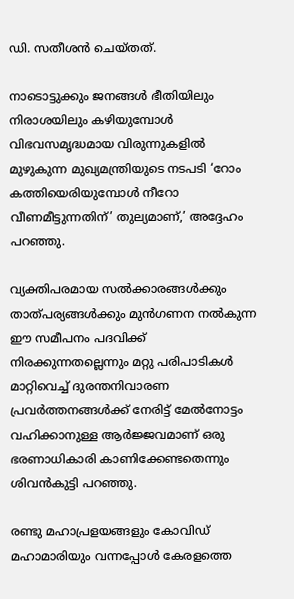ഡി. സതീശന്‍ ചെയ്തത്.

നാടൊട്ടുക്കും ജനങ്ങള്‍ ഭീതിയിലും നിരാശയിലും കഴിയുമ്പോള്‍ വിഭവസമൃദ്ധമായ വിരുന്നുകളില്‍ മുഴുകുന്ന മുഖ്യമന്ത്രിയുടെ നടപടി ‘റോം കത്തിയെരിയുമ്പോള്‍ നീറോ വീണമീട്ടുന്നതിന്’ തുല്യമാണ്,’ അദ്ദേഹം പറഞ്ഞു.

വ്യക്തിപരമായ സല്‍ക്കാരങ്ങള്‍ക്കും താത്പര്യങ്ങള്‍ക്കും മുന്‍ഗണന നല്‍കുന്ന ഈ സമീപനം പദവിക്ക് നിരക്കുന്നതല്ലെന്നും മറ്റു പരിപാടികള്‍ മാറ്റിവെച്ച് ദുരന്തനിവാരണ പ്രവര്‍ത്തനങ്ങള്‍ക്ക് നേരിട്ട് മേല്‍നോട്ടം വഹിക്കാനുള്ള ആര്‍ജ്ജവമാണ് ഒരു ഭരണാധികാരി കാണിക്കേണ്ടതെന്നും ശിവന്‍കുട്ടി പറഞ്ഞു.

രണ്ടു മഹാപ്രളയങ്ങളും കോവിഡ് മഹാമാരിയും വന്നപ്പോള്‍ കേരളത്തെ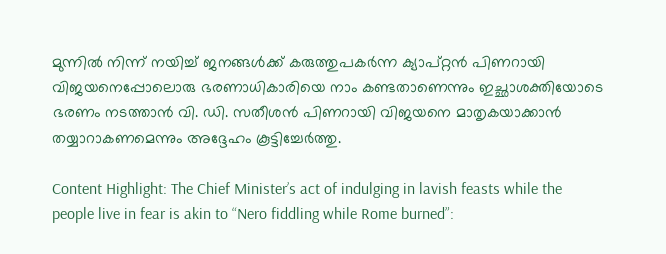മുന്നില്‍ നിന്ന് നയിച്ച് ജനങ്ങള്‍ക്ക് കരുത്തുപകര്‍ന്ന ക്യാപ്റ്റന്‍ പിണറായി വിജയനെപ്പോലൊരു ഭരണാധികാരിയെ നാം കണ്ടതാണെന്നും ഇച്ഛാശക്തിയോടെ ഭരണം നടത്താന്‍ വി. ഡി. സതീശന്‍ പിണറായി വിജയനെ മാതൃകയാക്കാന്‍ തയ്യാറാകണമെന്നും അദ്ദേഹം കൂട്ടിച്ചേര്‍ത്തു.

Content Highlight: The Chief Minister’s act of indulging in lavish feasts while the people live in fear is akin to “Nero fiddling while Rome burned”: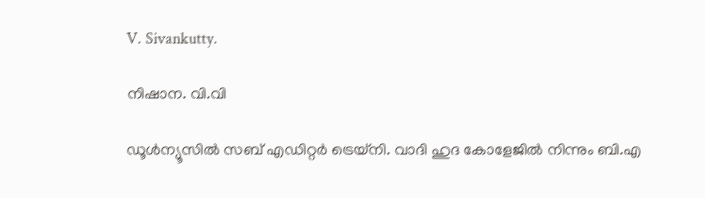V. Sivankutty.

നിഷാന. വി.വി

ഡൂള്‍ന്യൂസില്‍ സബ് എഡിറ്റര്‍ ട്രെയ്‌നി. വാദി ഹുദ കോളേജില്‍ നിന്നും ബി.എ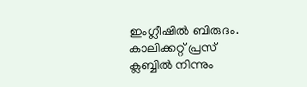ഇംഗ്ലീഷില്‍ ബിരുദം. കാലിക്കറ്റ് പ്രസ് ക്ലബ്ബില്‍ നിന്നും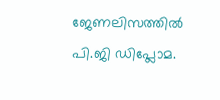ജേണലിസത്തില്‍ പി.ജി ഡിപ്ലോമ.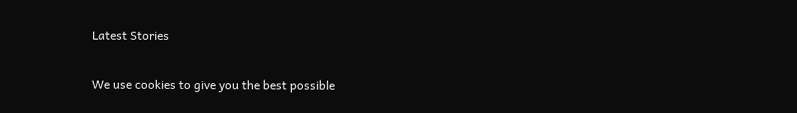Latest Stories

We use cookies to give you the best possible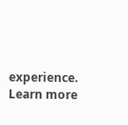experience. Learn more